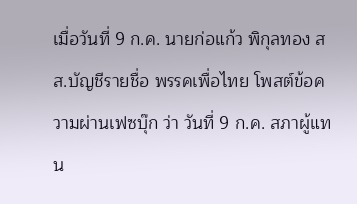เมื่อวันที่ 9 ก.ค. นายก่อแก้ว พิกุลทอง สส.บัญชีรายชื่อ พรรคเพื่อไทย โพสต์ข้อความผ่านเฟซบุ๊ก ว่า วันที่ 9 ก.ค. สภาผู้แทน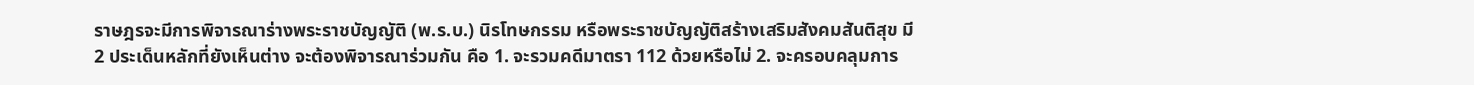ราษฎรจะมีการพิจารณาร่างพระราชบัญญัติ (พ.ร.บ.) นิรโทษกรรม หรือพระราชบัญญัติสร้างเสริมสังคมสันติสุข มี 2 ประเด็นหลักที่ยังเห็นต่าง จะต้องพิจารณาร่วมกัน คือ 1. จะรวมคดีมาตรา 112 ด้วยหรือไม่ 2. จะครอบคลุมการ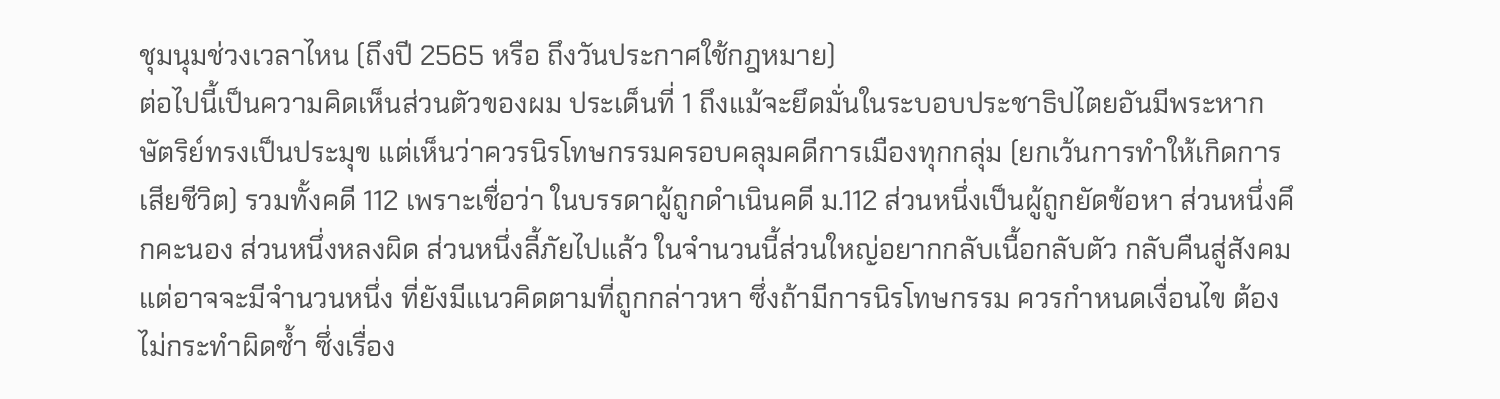ชุมนุมช่วงเวลาไหน (ถึงปี 2565 หรือ ถึงวันประกาศใช้กฎหมาย)
ต่อไปนี้เป็นความคิดเห็นส่วนตัวของผม ประเด็นที่ 1 ถึงแม้จะยึดมั่นในระบอบประชาธิปไตยอันมีพระหากษัตริย์ทรงเป็นประมุข แต่เห็นว่าควรนิรโทษกรรมครอบคลุมคดีการเมืองทุกกลุ่ม (ยกเว้นการทำให้เกิดการเสียชีวิต) รวมทั้งคดี 112 เพราะเชื่อว่า ในบรรดาผู้ถูกดำเนินคดี ม.112 ส่วนหนึ่งเป็นผู้ถูกยัดข้อหา ส่วนหนึ่งคึกคะนอง ส่วนหนึ่งหลงผิด ส่วนหนึ่งลี้ภัยไปแล้ว ในจำนวนนี้ส่วนใหญ่อยากกลับเนื้อกลับตัว กลับคืนสู่สังคม แต่อาจจะมีจำนวนหนึ่ง ที่ยังมีแนวคิดตามที่ถูกกล่าวหา ซึ่งถ้ามีการนิรโทษกรรม ควรกำหนดเงื่อนไข ต้องไม่กระทำผิดซ้ำ ซึ่งเรื่อง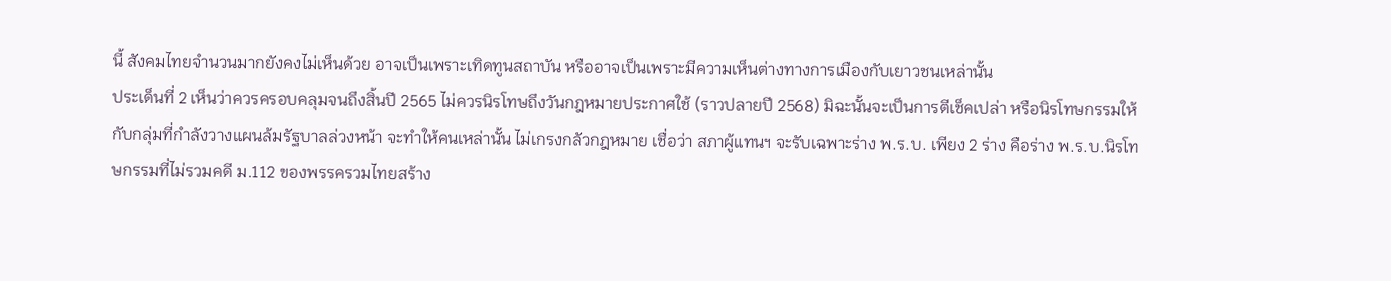นี้ สังคมไทยจำนวนมากยังคงไม่เห็นด้วย อาจเป็นเพราะเทิดทูนสถาบัน หรืออาจเป็นเพราะมีความเห็นต่างทางการเมืองกับเยาวชนเหล่านั้น
ประเด็นที่ 2 เห็นว่าควรครอบคลุมจนถึงสิ้นปี 2565 ไม่ควรนิรโทษถึงวันกฎหมายประกาศใช้ (ราวปลายปี 2568) มิฉะนั้นจะเป็นการตีเช็คเปล่า หรือนิรโทษกรรมให้กับกลุ่มที่กำลังวางแผนล้มรัฐบาลล่วงหน้า จะทำให้คนเหล่านั้น ไม่เกรงกลัวกฎหมาย เชื่อว่า สภาผู้แทนฯ จะรับเฉพาะร่าง พ.ร.บ. เพียง 2 ร่าง คือร่าง พ.ร.บ.นิรโทษกรรมที่ไม่รวมคดี ม.112 ของพรรครวมไทยสร้าง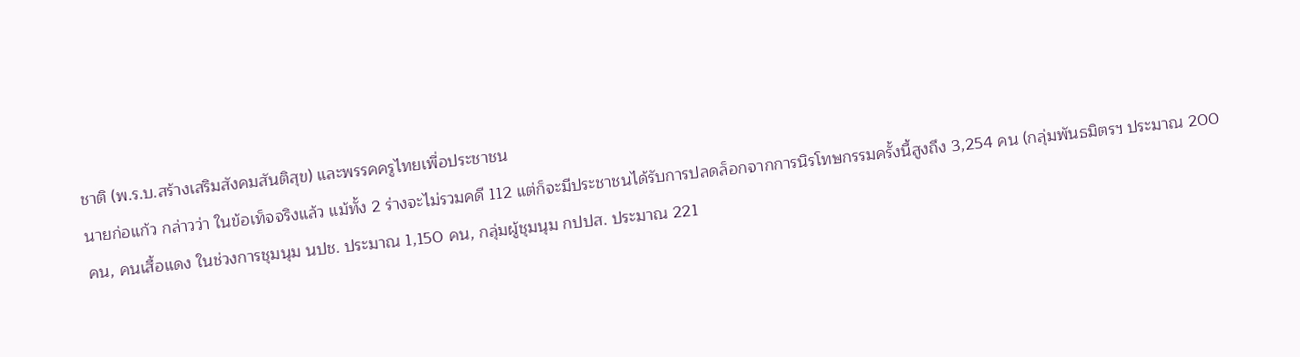ชาติ (พ.ร.บ.สร้างเสริมสังคมสันติสุข) และพรรคครูไทยเพื่อประชาชน
นายก่อแก้ว กล่าวว่า ในข้อเท็จจริงแล้ว แม้ทั้ง 2 ร่างจะไม่รวมคดี 112 แต่ก็จะมีประชาชนได้รับการปลดล็อกจากการนิรโทษกรรมครั้งนี้สูงถึง 3,254 คน (กลุ่มพันธมิตรฯ ประมาณ 200 คน, คนเสื้อแดง ในช่วงการชุมนุม นปช. ประมาณ 1,150 คน, กลุ่มผู้ชุมนุม กปปส. ประมาณ 221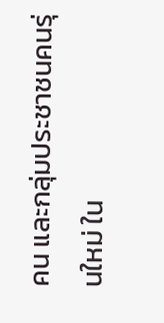คน และกลุ่มประชาชนคนรุ่นใหม่ ใน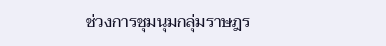ช่วงการชุมนุมกลุ่มราษฎร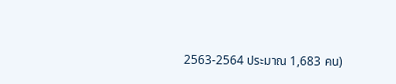2563-2564 ประมาณ 1,683 คน)